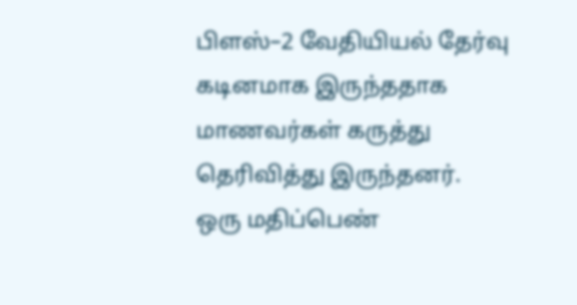பிளஸ்–2 வேதியியல் தேர்வு கடினமாக இருந்ததாக மாணவர்கள் கருத்து
தெரிவித்து இருந்தனர்.
ஒரு மதிப்பெண்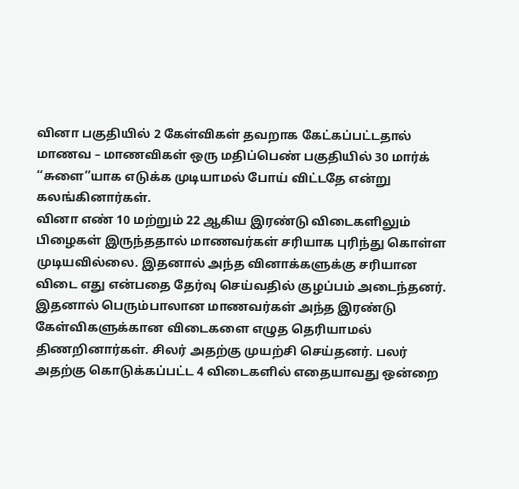வினா பகுதியில் 2 கேள்விகள் தவறாக கேட்கப்பட்டதால் மாணவ – மாணவிகள் ஒரு மதிப்பெண் பகுதியில் 30 மார்க் ‘‘சுளை’’யாக எடுக்க முடியாமல் போய் விட்டதே என்று கலங்கினார்கள்.
வினா எண் 10 மற்றும் 22 ஆகிய இரண்டு விடைகளிலும் பிழைகள் இருந்ததால் மாணவர்கள் சரியாக புரிந்து கொள்ள முடியவில்லை. இதனால் அந்த வினாக்களுக்கு சரியான விடை எது என்பதை தேர்வு செய்வதில் குழப்பம் அடைந்தனர்.
இதனால் பெரும்பாலான மாணவர்கள் அந்த இரண்டு கேள்விகளுக்கான விடைகளை எழுத தெரியாமல் திணறினார்கள். சிலர் அதற்கு முயற்சி செய்தனர். பலர் அதற்கு கொடுக்கப்பட்ட 4 விடைகளில் எதையாவது ஒன்றை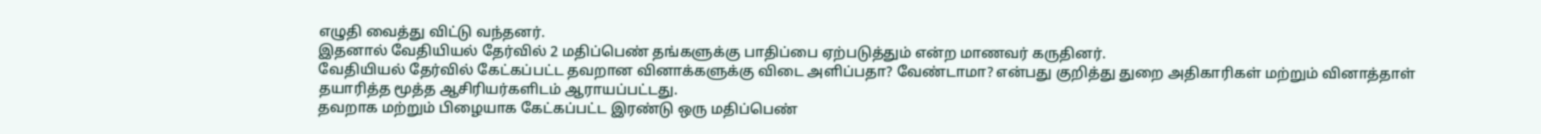எழுதி வைத்து விட்டு வந்தனர்.
இதனால் வேதியியல் தேர்வில் 2 மதிப்பெண் தங்களுக்கு பாதிப்பை ஏற்படுத்தும் என்ற மாணவர் கருதினர்.
வேதியியல் தேர்வில் கேட்கப்பட்ட தவறான வினாக்களுக்கு விடை அளிப்பதா? வேண்டாமா? என்பது குறித்து துறை அதிகாரிகள் மற்றும் வினாத்தாள் தயாரித்த மூத்த ஆசிரியர்களிடம் ஆராயப்பட்டது.
தவறாக மற்றும் பிழையாக கேட்கப்பட்ட இரண்டு ஒரு மதிப்பெண்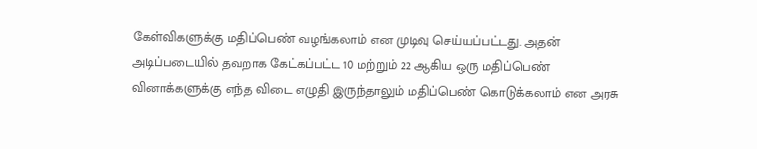கேள்விகளுக்கு மதிப்பெண் வழங்கலாம் என முடிவு செய்யப்பட்டது. அதன் அடிப்படையில் தவறாக கேட்கப்பட்ட 10 மற்றும் 22 ஆகிய ஒரு மதிப்பெண் வினாக்களுக்கு எந்த விடை எழுதி இருந்தாலும் மதிப்பெண் கொடுக்கலாம் என அரசு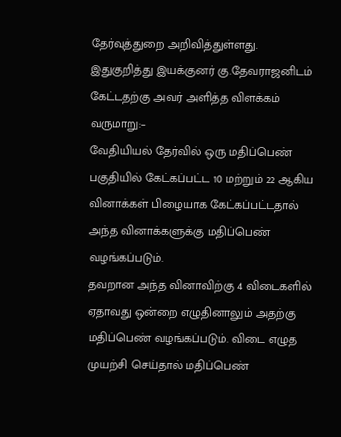தேர்வுத்துறை அறிவித்துள்ளது.
இதுகுறித்து இயக்குனர் கு.தேவராஜனிடம் கேட்டதற்கு அவர் அளித்த விளக்கம் வருமாறு:–
வேதியியல் தேர்வில் ஒரு மதிப்பெண் பகுதியில் கேட்கப்பட்ட 10 மற்றும் 22 ஆகிய வினாக்கள் பிழையாக கேட்கப்பட்டதால் அந்த வினாக்களுக்கு மதிப்பெண் வழங்கப்படும்.
தவறான அந்த வினாவிற்கு 4 விடைகளில் ஏதாவது ஒன்றை எழுதினாலும் அதற்கு மதிப்பெண் வழங்கப்படும். விடை எழுத முயற்சி செய்தால் மதிப்பெண்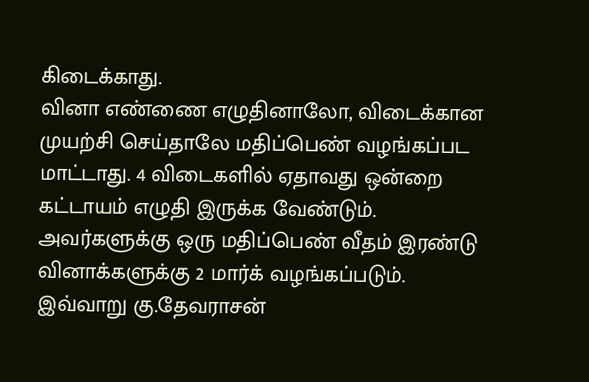கிடைக்காது.
வினா எண்ணை எழுதினாலோ, விடைக்கான முயற்சி செய்தாலே மதிப்பெண் வழங்கப்பட மாட்டாது. 4 விடைகளில் ஏதாவது ஒன்றை கட்டாயம் எழுதி இருக்க வேண்டும். அவர்களுக்கு ஒரு மதிப்பெண் வீதம் இரண்டு வினாக்களுக்கு 2 மார்க் வழங்கப்படும்.
இவ்வாறு கு.தேவராசன்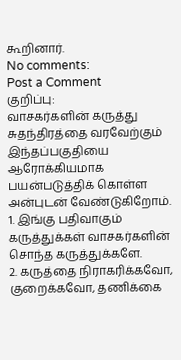கூறினார்.
No comments:
Post a Comment
குறிப்பு:
வாசகர்களின் கருத்து சுதந்திரத்தை வரவேற்கும் இந்தப்பகுதியை ஆரோக்கியமாக பயன்படுத்திக் கொள்ள அன்புடன் வேண்டுகிறோம்.
1. இங்கு பதிவாகும் கருத்துக்கள் வாசகர்களின் சொந்த கருத்துக்களே.
2. கருத்தை நிராகரிக்கவோ, குறைக்கவோ, தணிக்கை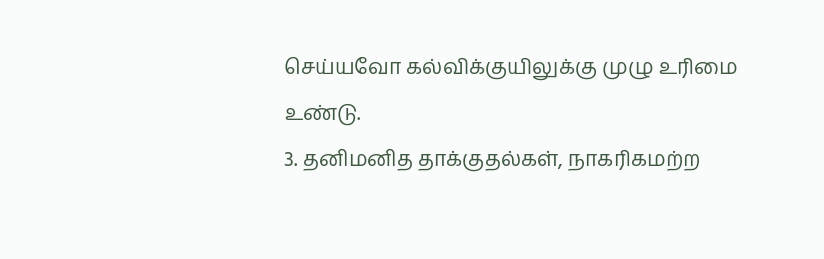செய்யவோ கல்விக்குயிலுக்கு முழு உரிமை உண்டு.
3. தனிமனித தாக்குதல்கள், நாகரிகமற்ற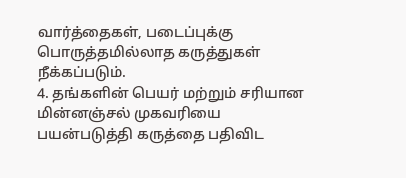வார்த்தைகள், படைப்புக்கு பொருத்தமில்லாத கருத்துகள் நீக்கப்படும்.
4. தங்களின் பெயர் மற்றும் சரியான மின்னஞ்சல் முகவரியை பயன்படுத்தி கருத்தை பதிவிட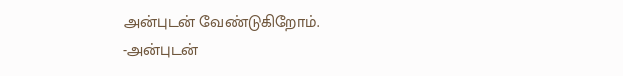அன்புடன் வேண்டுகிறோம்.
-அன்புடன்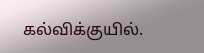கல்விக்குயில்.